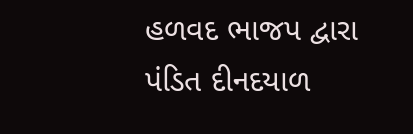હળવદ ભાજપ દ્વારા પંડિત દીનદયાળ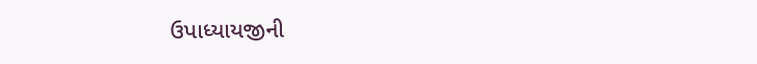ઉપાધ્યાયજીની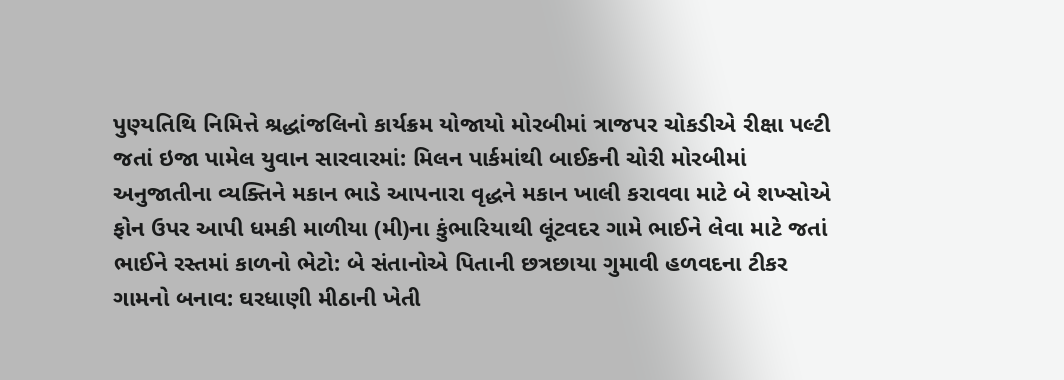પુણ્યતિથિ નિમિત્તે શ્રદ્ધાંજલિનો કાર્યક્રમ યોજાયો મોરબીમાં ત્રાજપર ચોકડીએ રીક્ષા પલ્ટી જતાં ઇજા પામેલ યુવાન સારવારમાં: મિલન પાર્કમાંથી બાઈકની ચોરી મોરબીમાં અનુજાતીના વ્યક્તિને મકાન ભાડે આપનારા વૃદ્ધને મકાન ખાલી કરાવવા માટે બે શખ્સોએ ફોન ઉપર આપી ધમકી માળીયા (મી)ના કુંભારિયાથી લૂંટવદર ગામે ભાઈને લેવા માટે જતાં ભાઈને રસ્તમાં કાળનો ભેટો: બે સંતાનોએ પિતાની છત્રછાયા ગુમાવી હળવદના ટીકર ગામનો બનાવ: ઘરધાણી મીઠાની ખેતી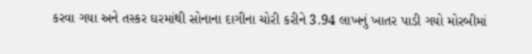કરવા ગયા અને તસ્કર ઘરમાંથી સોનાના દાગીના ચોરી કરીને 3.94 લાખનું ખાતર પાડી ગયો મોરબીમાં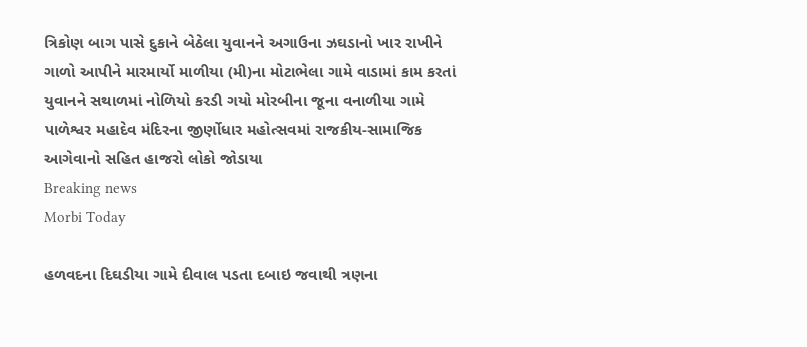ત્રિકોણ બાગ પાસે દુકાને બેઠેલા યુવાનને અગાઉના ઝઘડાનો ખાર રાખીને ગાળો આપીને મારમાર્યો માળીયા (મી)ના મોટાભેલા ગામે વાડામાં કામ કરતાં યુવાનને સથાળમાં નોળિયો કરડી ગયો મોરબીના જૂના વનાળીયા ગામે પાળેશ્વર મહાદેવ મંદિરના જીર્ણોધાર મહોત્સવમાં રાજકીય-સામાજિક આગેવાનો સહિત હાજરો લોકો જોડાયા
Breaking news
Morbi Today

હળવદના દિઘડીયા ગામે દીવાલ પડતા દબાઇ જવાથી ત્રણના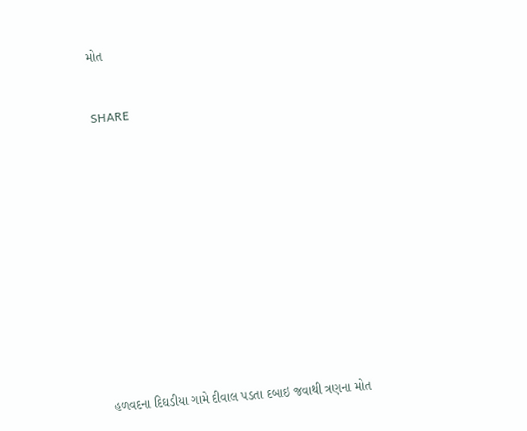મોત


SHARE













હળવદના દિઘડીયા ગામે દીવાલ પડતા દબાઇ જવાથી ત્રણના મોત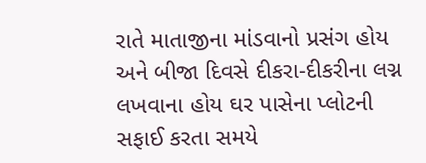રાતે માતાજીના માંડવાનો પ્રસંગ હોય અને બીજા દિવસે દીકરા-દીકરીના લગ્ન લખવાના હોય ઘર પાસેના પ્લોટની સફાઈ કરતા સમયે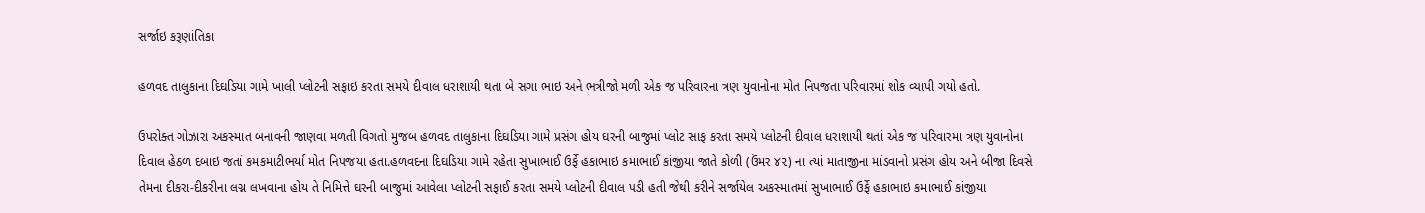સર્જાઇ કરૂણાંતિકા

હળવદ તાલુકાના દિઘડિયા ગામે ખાલી પ્લોટની સફાઇ કરતા સમયે દીવાલ ધરાશાયી થતા બે સગા ભાઇ અને ભત્રીજો મળી એક જ પરિવારના ત્રણ યુવાનોના મોત નિપજતા પરિવારમાં શોક વ્યાપી ગયો હતો.

ઉપરોક્ત ગોઝારા અકસ્માત બનાવની જાણવા મળતી વિગતો મુજબ હળવદ તાલુકાના દિઘડિયા ગામે પ્રસંગ હોય ઘરની બાજુમાં પ્લોટ સાફ કરતા સમયે પ્લોટની દીવાલ ધરાશાયી થતાં એક જ પરિવારમા ત્રણ યુવાનોના દિવાલ હેઠળ દબાઇ જતાં કમકમાટીભર્યા મોત નિપજયા હતા.હળવદના દિઘડિયા ગામે રહેતા સુખાભાઈ ઉર્ફે હકાભાઇ કમાભાઈ કાંજીયા જાતે કોળી (ઉંમર ૪૨) ના ત્યાં માતાજીના માંડવાનો પ્રસંગ હોય અને બીજા દિવસે તેમના દીકરા-દીકરીના લગ્ન લખવાના હોય તે નિમિત્તે ઘરની બાજુમાં આવેલા પ્લોટની સફાઈ કરતા સમયે પ્લોટની દીવાલ પડી હતી જેથી કરીને સર્જાયેલ અકસ્માતમાં સુખાભાઈ ઉર્ફે હકાભાઇ કમાભાઈ કાંજીયા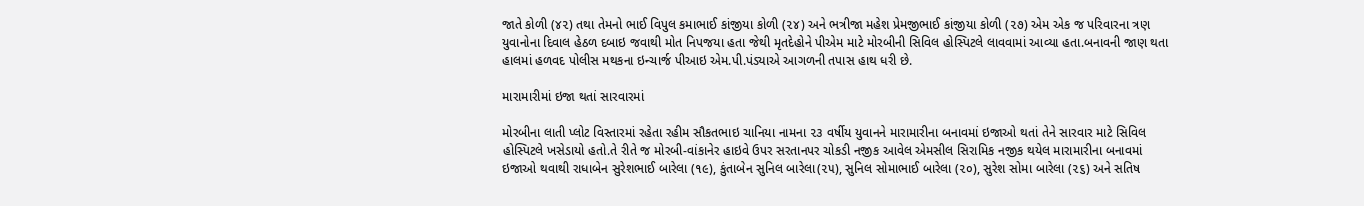જાતે કોળી (૪૨) તથા તેમનો ભાઈ વિપુલ કમાભાઈ કાંજીયા કોળી (૨૪) અને ભત્રીજા મહેશ પ્રેમજીભાઈ કાંજીયા કોળી (૨૭) એમ એક જ પરિવારના ત્રણ યુવાનોના દિવાલ હેઠળ દબાઇ જવાથી મોત નિપજયા હતા જેથી મૃતદેહોને પીએમ માટે મોરબીની સિવિલ હોસ્પિટલે લાવવામાં આવ્યા હતા.બનાવની જાણ થતા હાલમાં હળવદ પોલીસ મથકના ઇન્ચાર્જ પીઆઇ એમ.પી.પંડ્યાએ આગળની તપાસ હાથ ધરી છે.

મારામારીમાં ઇજા થતાં સારવારમાં

મોરબીના લાતી પ્લોટ વિસ્તારમાં રહેતા રહીમ સૌકતભાઇ ચાનિયા નામના ૨૩ વર્ષીય યુવાનને મારામારીના બનાવમાં ઇજાઓ થતાં તેને સારવાર માટે સિવિલ હોસ્પિટલે ખસેડાયો હતો.તે રીતે જ મોરબી-વાંકાનેર હાઇવે ઉપર સરતાનપર ચોકડી નજીક આવેલ એમસીલ સિરામિક નજીક થયેલ મારામારીના બનાવમાં ઇજાઓ થવાથી રાધાબેન સુરેશભાઈ બારેલા (૧૯), કુંતાબેન સુનિલ બારેલા(૨૫), સુનિલ સોમાભાઈ બારેલા (૨૦), સુરેશ સોમા બારેલા (૨૬) અને સતિષ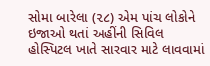સોમા બારેલા (૨૮) એમ પાંચ લોકોને ઇજાઓ થતાં અહીંની સિવિલ હોસ્પિટલ ખાતે સારવાર માટે લાવવામાં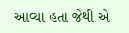આવ્યા હતા જેથી એ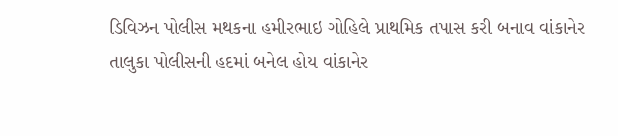ડિવિઝન પોલીસ મથકના હમીરભાઇ ગોહિલે પ્રાથમિક તપાસ કરી બનાવ વાંકાનેર તાલુકા પોલીસની હદમાં બનેલ હોય વાંકાનેર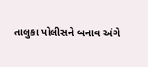તાલુકા પોલીસને બનાવ અંગે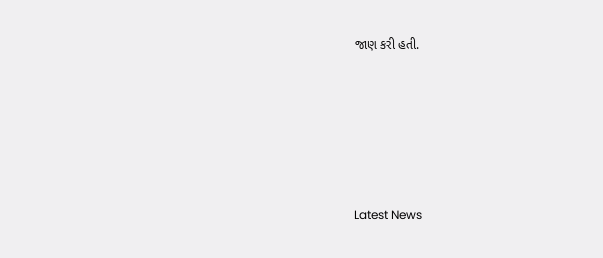જાણ કરી હતી.






Latest News